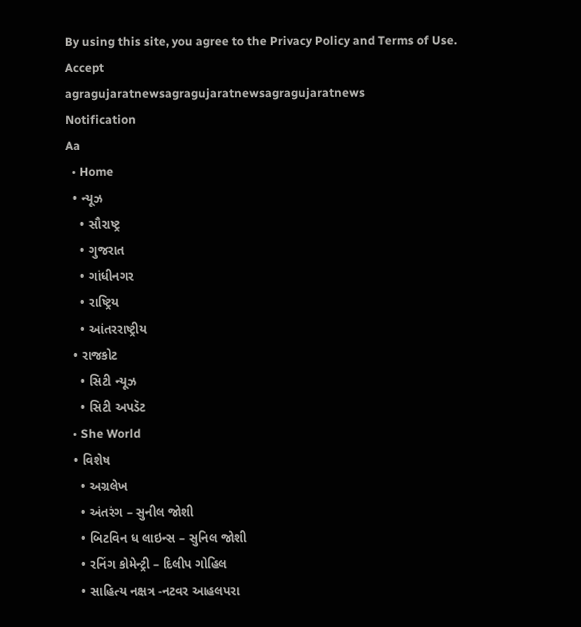By using this site, you agree to the Privacy Policy and Terms of Use.
Accept
agragujaratnewsagragujaratnewsagragujaratnews
Notification
Aa
  • Home
  • ન્યૂઝ
    • સૌરાષ્ટ્ર
    • ગુજરાત
    • ગાંધીનગર
    • રાષ્ટ્રિય
    • આંતરરાષ્ટ્રીય
  • રાજકોટ
    • સિટી ન્યૂઝ
    • સિટી અપડૅટ
  • She World
  • વિશેષ
    • અગ્રલેખ
    • અંતરંગ – સુનીલ જોશી
    • બિટવિન ધ લાઇન્સ – સુનિલ જોશી
    • રનિંગ કોમેન્ટ્રી – દિલીપ ગોહિલ
    • સાહિત્ય નક્ષત્ર -નટવર આહલપરા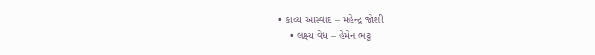• કાવ્ય આસ્વાદ – મહેન્દ્ર જોશી
    • લક્ષ્ય વેધ – હેમેન ભટ્ટ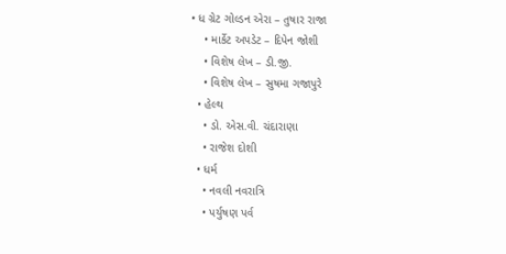• ધ ગ્રેટ ગોલ્ડન એરા – તુષાર રાજા
    • માર્કેટ અપડેટ – દિપેન જોશી
    • વિશેષ લેખ – ડી.જી.
    • વિશેષ લેખ – સુષમા ગજાપુરે
  • હેલ્થ
    • ડો. એસ.વી. ચંદારાણા
    • રાજેશ દોશી
  • ધર્મ
    • નવલી નવરાત્રિ
    • પર્યુષણ પર્વ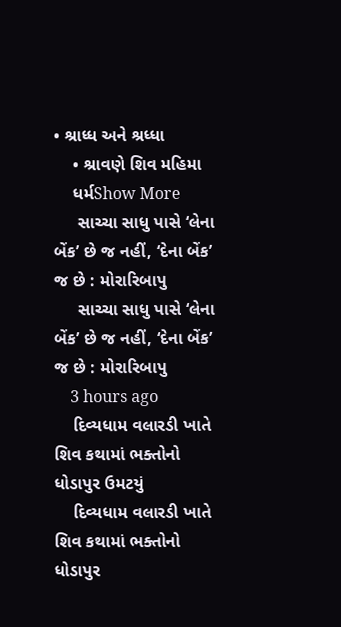• શ્રાધ્ધ અને શ્રધ્ધા
    • શ્રાવણે શિવ મહિમા
    ધર્મShow More
     સાચ્ચા સાધુ પાસે ‘લેના બેંક’ છે જ નહીં, ‘દેના બેંક’ જ છે : મોરારિબાપુ
     સાચ્ચા સાધુ પાસે ‘લેના બેંક’ છે જ નહીં, ‘દેના બેંક’ જ છે : મોરારિબાપુ
    3 hours ago
    દિવ્યધામ વલારડી ખાતે શિવ કથામાં ભક્તોનો ધોડાપુર ઉમટયું
    દિવ્યધામ વલારડી ખાતે શિવ કથામાં ભક્તોનો ધોડાપુર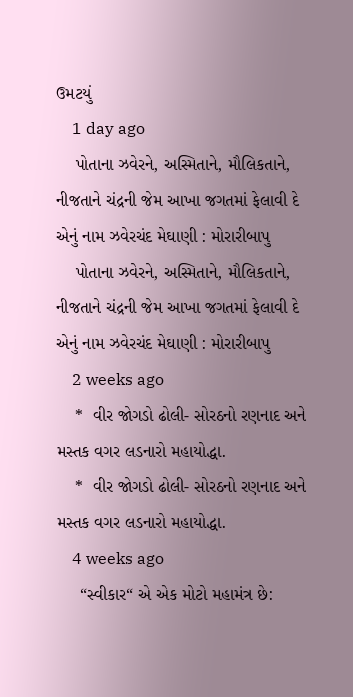ઉમટયું
    1 day ago
    પોતાના ઝવેરને, અસ્મિતાને, મૌલિકતાને, નીજતાને ચંદ્રની જેમ આખા જગતમાં ફેલાવી દે એનું નામ ઝવેરચંદ મેઘાણી : મોરારીબાપુ
    પોતાના ઝવેરને, અસ્મિતાને, મૌલિકતાને, નીજતાને ચંદ્રની જેમ આખા જગતમાં ફેલાવી દે એનું નામ ઝવેરચંદ મેઘાણી : મોરારીબાપુ
    2 weeks ago
    *  વીર જોગડો ઢોલી- સોરઠનો રણનાદ અને મસ્તક વગર લડનારો મહાયોદ્ધા.
    *  વીર જોગડો ઢોલી- સોરઠનો રણનાદ અને મસ્તક વગર લડનારો મહાયોદ્ધા.
    4 weeks ago
     “સ્વીકાર“ એ એક મોટો મહામંત્ર છે: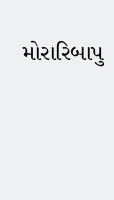મોરારિબાપુ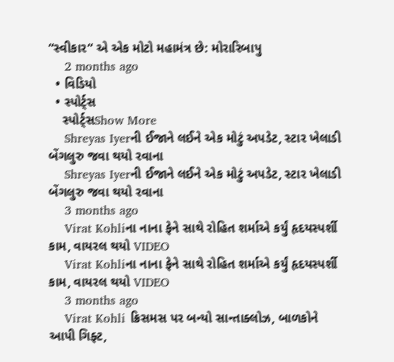“સ્વીકાર“ એ એક મોટો મહામંત્ર છે: મોરારિબાપુ
    2 months ago
  • વિડિયો
  • સ્પોર્ટ્સ
    સ્પોર્ટ્સShow More
    Shreyas Iyerની ઈજાને લઈને એક મોટું અપડેટ, સ્ટાર ખેલાડી બેંગલુરુ જવા થયો રવાના
    Shreyas Iyerની ઈજાને લઈને એક મોટું અપડેટ, સ્ટાર ખેલાડી બેંગલુરુ જવા થયો રવાના
    3 months ago
    Virat Kohliના નાના ફેને સાથે રોહિત શર્માએ કર્યું હૃદયસ્પર્શી કામ, વાયરલ થયો VIDEO
    Virat Kohliના નાના ફેને સાથે રોહિત શર્માએ કર્યું હૃદયસ્પર્શી કામ, વાયરલ થયો VIDEO
    3 months ago
    Virat Kohli ક્રિસમસ પર બન્યો સાન્તાક્લોઝ, બાળકોને આપી ગિફ્ટ,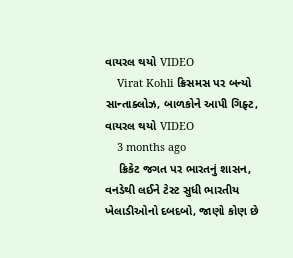વાયરલ થયો VIDEO
    Virat Kohli ક્રિસમસ પર બન્યો સાન્તાક્લોઝ, બાળકોને આપી ગિફ્ટ, વાયરલ થયો VIDEO
    3 months ago
    ક્રિકેટ જગત પર ભારતનું શાસન, વનડેથી લઈને ટેસ્ટ સુધી ભારતીય ખેલાડીઓનો દબદબો, જાણો કોણ છે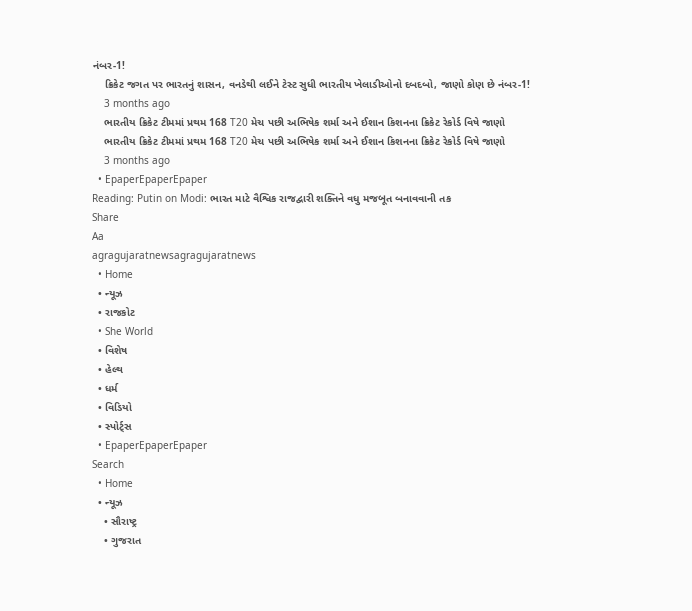નંબર-1!
    ક્રિકેટ જગત પર ભારતનું શાસન, વનડેથી લઈને ટેસ્ટ સુધી ભારતીય ખેલાડીઓનો દબદબો, જાણો કોણ છે નંબર-1!
    3 months ago
    ભારતીય ક્રિકેટ ટીમમાં પ્રથમ 168 T20 મેચ પછી અભિષેક શર્મા અને ઈશાન કિશનના ક્રિકેટ રેકોર્ડ વિષે જાણો
    ભારતીય ક્રિકેટ ટીમમાં પ્રથમ 168 T20 મેચ પછી અભિષેક શર્મા અને ઈશાન કિશનના ક્રિકેટ રેકોર્ડ વિષે જાણો
    3 months ago
  • EpaperEpaperEpaper
Reading: Putin on Modi: ભારત માટે વૈશ્વિક રાજદ્વારી શક્તિને વધુ મજબૂત બનાવવાની તક
Share
Aa
agragujaratnewsagragujaratnews
  • Home
  • ન્યૂઝ
  • રાજકોટ
  • She World
  • વિશેષ
  • હેલ્થ
  • ધર્મ
  • વિડિયો
  • સ્પોર્ટ્સ
  • EpaperEpaperEpaper
Search
  • Home
  • ન્યૂઝ
    • સૌરાષ્ટ્ર
    • ગુજરાત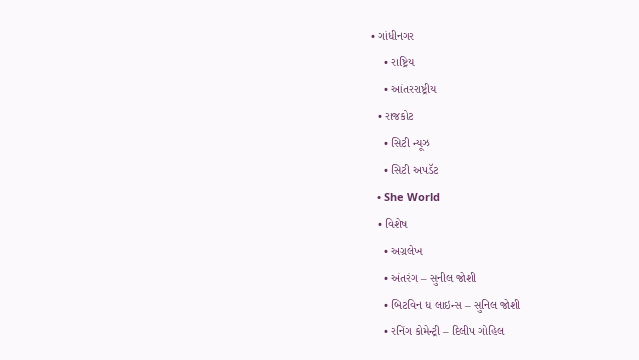• ગાંધીનગર
    • રાષ્ટ્રિય
    • આંતરરાષ્ટ્રીય
  • રાજકોટ
    • સિટી ન્યૂઝ
    • સિટી અપડૅટ
  • She World
  • વિશેષ
    • અગ્રલેખ
    • અંતરંગ – સુનીલ જોશી
    • બિટવિન ધ લાઇન્સ – સુનિલ જોશી
    • રનિંગ કોમેન્ટ્રી – દિલીપ ગોહિલ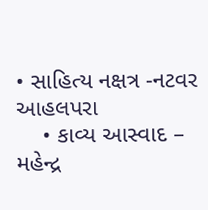• સાહિત્ય નક્ષત્ર -નટવર આહલપરા
    • કાવ્ય આસ્વાદ – મહેન્દ્ર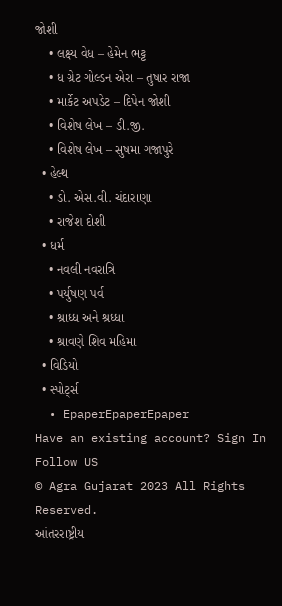જોશી
    • લક્ષ્ય વેધ – હેમેન ભટ્ટ
    • ધ ગ્રેટ ગોલ્ડન એરા – તુષાર રાજા
    • માર્કેટ અપડેટ – દિપેન જોશી
    • વિશેષ લેખ – ડી.જી.
    • વિશેષ લેખ – સુષમા ગજાપુરે
  • હેલ્થ
    • ડો. એસ.વી. ચંદારાણા
    • રાજેશ દોશી
  • ધર્મ
    • નવલી નવરાત્રિ
    • પર્યુષણ પર્વ
    • શ્રાધ્ધ અને શ્રધ્ધા
    • શ્રાવણે શિવ મહિમા
  • વિડિયો
  • સ્પોર્ટ્સ
  • EpaperEpaperEpaper
Have an existing account? Sign In
Follow US
© Agra Gujarat 2023 All Rights Reserved.
આંતરરાષ્ટ્રીય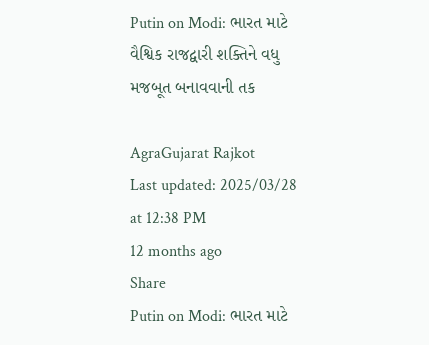Putin on Modi: ભારત માટે વૈશ્વિક રાજદ્વારી શક્તિને વધુ મજબૂત બનાવવાની તક

AgraGujarat Rajkot
Last updated: 2025/03/28 at 12:38 PM
12 months ago
Share
Putin on Modi: ભારત માટે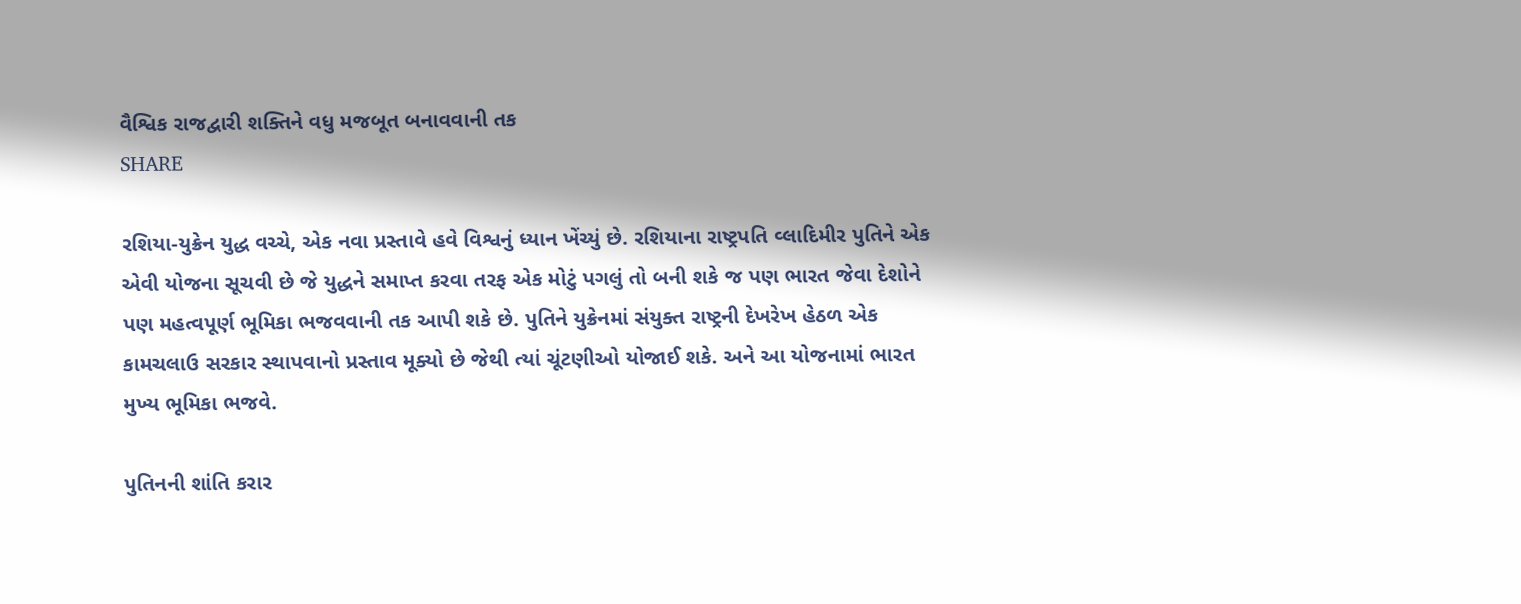વૈશ્વિક રાજદ્વારી શક્તિને વધુ મજબૂત બનાવવાની તક
SHARE

રશિયા-યુક્રેન યુદ્ધ વચ્ચે, એક નવા પ્રસ્તાવે હવે વિશ્વનું ધ્યાન ખેંચ્યું છે. રશિયાના રાષ્ટ્રપતિ વ્લાદિમીર પુતિને એક એવી યોજના સૂચવી છે જે યુદ્ધને સમાપ્ત કરવા તરફ એક મોટું પગલું તો બની શકે જ પણ ભારત જેવા દેશોને પણ મહત્વપૂર્ણ ભૂમિકા ભજવવાની તક આપી શકે છે. પુતિને યુક્રેનમાં સંયુક્ત રાષ્ટ્રની દેખરેખ હેઠળ એક કામચલાઉ સરકાર સ્થાપવાનો પ્રસ્તાવ મૂક્યો છે જેથી ત્યાં ચૂંટણીઓ યોજાઈ શકે. અને આ યોજનામાં ભારત મુખ્ય ભૂમિકા ભજવે.

પુતિનની શાંતિ કરાર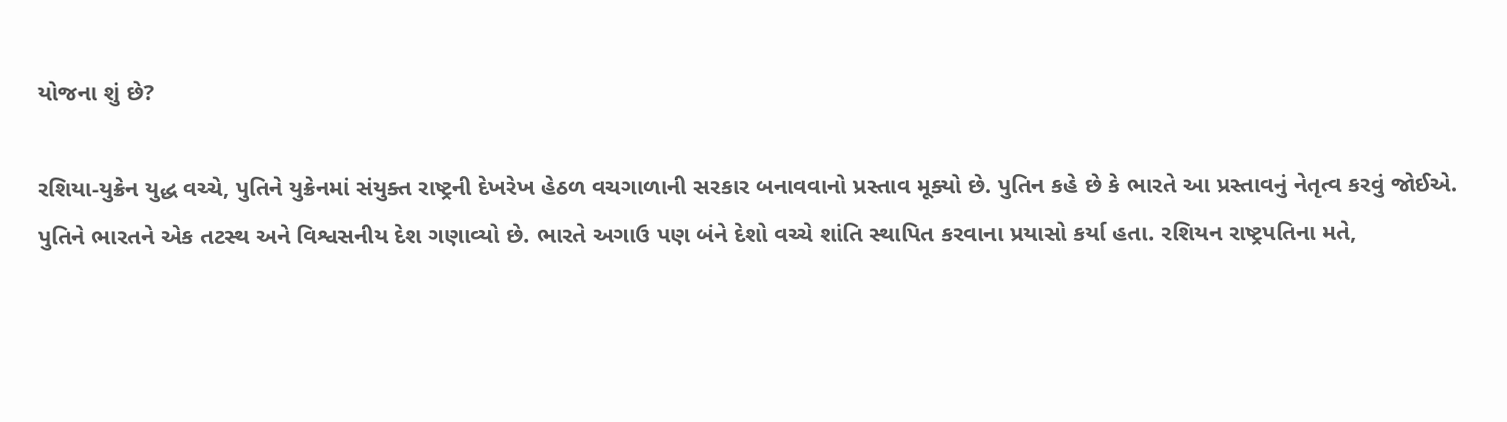યોજના શું છે?

રશિયા-યુક્રેન યુદ્ધ વચ્ચે, પુતિને યુક્રેનમાં સંયુક્ત રાષ્ટ્રની દેખરેખ હેઠળ વચગાળાની સરકાર બનાવવાનો પ્રસ્તાવ મૂક્યો છે. પુતિન કહે છે કે ભારતે આ પ્રસ્તાવનું નેતૃત્વ કરવું જોઈએ. પુતિને ભારતને એક તટસ્થ અને વિશ્વસનીય દેશ ગણાવ્યો છે. ભારતે અગાઉ પણ બંને દેશો વચ્ચે શાંતિ સ્થાપિત કરવાના પ્રયાસો કર્યા હતા. રશિયન રાષ્ટ્રપતિના મતે,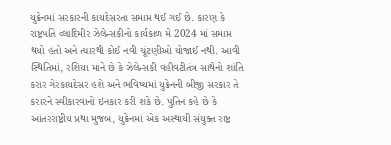યુક્રેનમાં સરકારની કાયદેસરતા સમાપ્ત થઈ ગઈ છે. કારણ કે રાષ્ટ્રપતિ વ્લાદિમીર ઝેલેન્સકીનો કાર્યકાળ મે 2024 માં સમાપ્ત થયો હતો અને ત્યારથી કોઈ નવી ચૂંટણીઓ યોજાઈ નથી. આવી સ્થિતિમાં, રશિયા માને છે કે ઝેલેન્સકી વહીવટીતંત્ર સાથેનો શાંતિ કરાર ગેરકાયદેસર હશે અને ભવિષ્યમાં યુક્રેનની બીજી સરકાર તે કરારને સ્વીકારવાનો ઇનકાર કરી શકે છે. પુતિન કહે છે કે આંતરરાષ્ટ્રીય પ્રથા મુજબ, યુક્રેનમાં એક અસ્થાયી સંયુક્ત રાષ્ટ્ર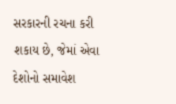સરકારની રચના કરી શકાય છે, જેમાં એવા દેશોનો સમાવેશ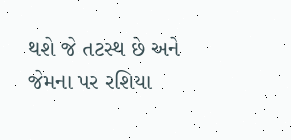થશે જે તટસ્થ છે અને જેમના પર રશિયા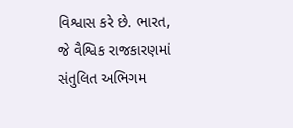વિશ્વાસ કરે છે. ભારત, જે વૈશ્વિક રાજકારણમાં સંતુલિત અભિગમ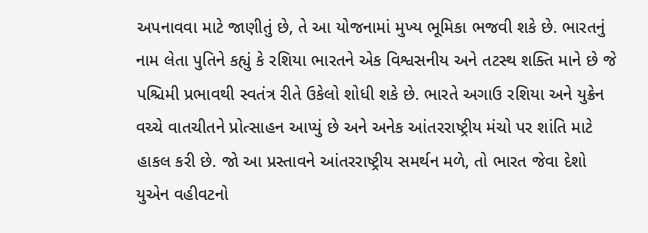અપનાવવા માટે જાણીતું છે, તે આ યોજનામાં મુખ્ય ભૂમિકા ભજવી શકે છે. ભારતનું નામ લેતા પુતિને કહ્યું કે રશિયા ભારતને એક વિશ્વસનીય અને તટસ્થ શક્તિ માને છે જે પશ્ચિમી પ્રભાવથી સ્વતંત્ર રીતે ઉકેલો શોધી શકે છે. ભારતે અગાઉ રશિયા અને યુક્રેન વચ્ચે વાતચીતને પ્રોત્સાહન આપ્યું છે અને અનેક આંતરરાષ્ટ્રીય મંચો પર શાંતિ માટે હાકલ કરી છે. જો આ પ્રસ્તાવને આંતરરાષ્ટ્રીય સમર્થન મળે, તો ભારત જેવા દેશો યુએન વહીવટનો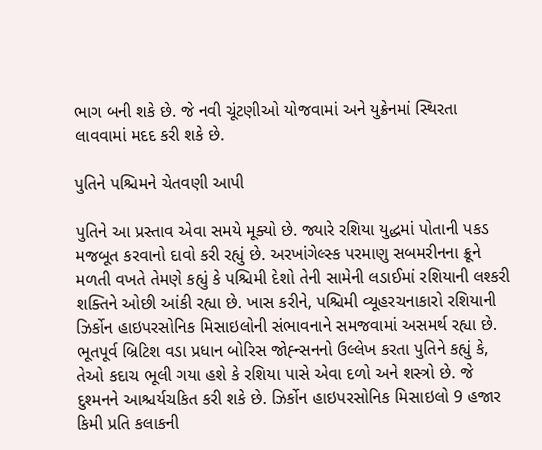ભાગ બની શકે છે. જે નવી ચૂંટણીઓ યોજવામાં અને યુક્રેનમાં સ્થિરતા લાવવામાં મદદ કરી શકે છે.

પુતિને પશ્ચિમને ચેતવણી આપી

પુતિને આ પ્રસ્તાવ એવા સમયે મૂક્યો છે. જ્યારે રશિયા યુદ્ધમાં પોતાની પકડ મજબૂત કરવાનો દાવો કરી રહ્યું છે. અરખાંગેલ્સ્ક પરમાણુ સબમરીનના ક્રૂને મળતી વખતે તેમણે કહ્યું કે પશ્ચિમી દેશો તેની સામેની લડાઈમાં રશિયાની લશ્કરી શક્તિને ઓછી આંકી રહ્યા છે. ખાસ કરીને, પશ્ચિમી વ્યૂહરચનાકારો રશિયાની ઝિર્કોન હાઇપરસોનિક મિસાઇલોની સંભાવનાને સમજવામાં અસમર્થ રહ્યા છે. ભૂતપૂર્વ બ્રિટિશ વડા પ્રધાન બોરિસ જોહ્ન્સનનો ઉલ્લેખ કરતા પુતિને કહ્યું કે, તેઓ કદાચ ભૂલી ગયા હશે કે રશિયા પાસે એવા દળો અને શસ્ત્રો છે. જે દુશ્મનને આશ્ચર્યચકિત કરી શકે છે. ઝિર્કોન હાઇપરસોનિક મિસાઇલો 9 હજાર કિમી પ્રતિ કલાકની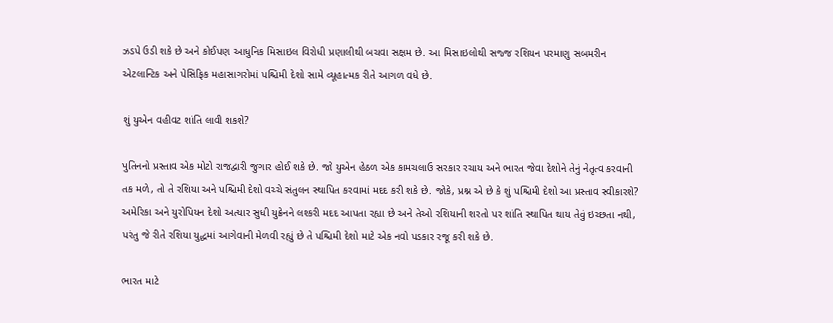ઝડપે ઉડી શકે છે અને કોઈપણ આધુનિક મિસાઇલ વિરોધી પ્રણાલીથી બચવા સક્ષમ છે. આ મિસાઇલોથી સજ્જ રશિયન પરમાણુ સબમરીન એટલાન્ટિક અને પેસિફિક મહાસાગરોમાં પશ્ચિમી દેશો સામે વ્યૂહાત્મક રીતે આગળ વધે છે.

શું યુએન વહીવટ શાંતિ લાવી શકશે?

પુતિનનો પ્રસ્તાવ એક મોટો રાજદ્વારી જુગાર હોઈ શકે છે. જો યુએન હેઠળ એક કામચલાઉ સરકાર રચાય અને ભારત જેવા દેશોને તેનું નેતૃત્વ કરવાની તક મળે, તો તે રશિયા અને પશ્ચિમી દેશો વચ્ચે સંતુલન સ્થાપિત કરવામાં મદદ કરી શકે છે. જોકે, પ્રશ્ન એ છે કે શું પશ્ચિમી દેશો આ પ્રસ્તાવ સ્વીકારશે? અમેરિકા અને યુરોપિયન દેશો અત્યાર સુધી યુક્રેનને લશ્કરી મદદ આપતા રહ્યા છે અને તેઓ રશિયાની શરતો પર શાંતિ સ્થાપિત થાય તેવું ઇચ્છતા નથી, પરંતુ જે રીતે રશિયા યુદ્ધમાં આગેવાની મેળવી રહ્યું છે તે પશ્ચિમી દેશો માટે એક નવો પડકાર રજૂ કરી શકે છે.

ભારત માટે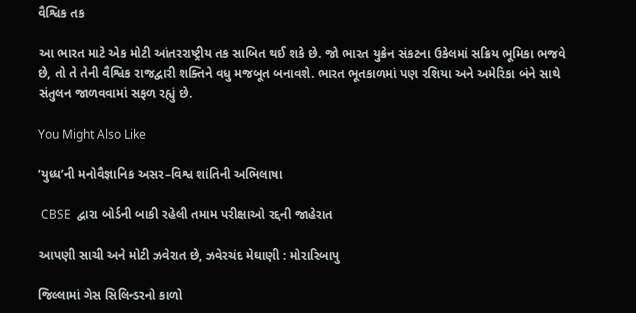વૈશ્વિક તક

આ ભારત માટે એક મોટી આંતરરાષ્ટ્રીય તક સાબિત થઈ શકે છે. જો ભારત યુક્રેન સંકટના ઉકેલમાં સક્રિય ભૂમિકા ભજવે છે, તો તે તેની વૈશ્વિક રાજદ્વારી શક્તિને વધુ મજબૂત બનાવશે. ભારત ભૂતકાળમાં પણ રશિયા અને અમેરિકા બંને સાથે સંતુલન જાળવવામાં સફળ રહ્યું છે.

You Might Also Like

‘યુધ્ધ’ની મનોવૈજ્ઞાનિક અસર–વિશ્વ શાંતિની અભિલાષા

 CBSE  દ્વારા બોર્ડની બાકી રહેલી તમામ પરીક્ષાઓ રદ્દની જાહેરાત

આપણી સાચી અને મોટી ઝવેરાત છે, ઝવેરચંદ મેઘાણી : મોરારિબાપુ

જિલ્લામાં ગેસ સિલિન્ડરનો કાળો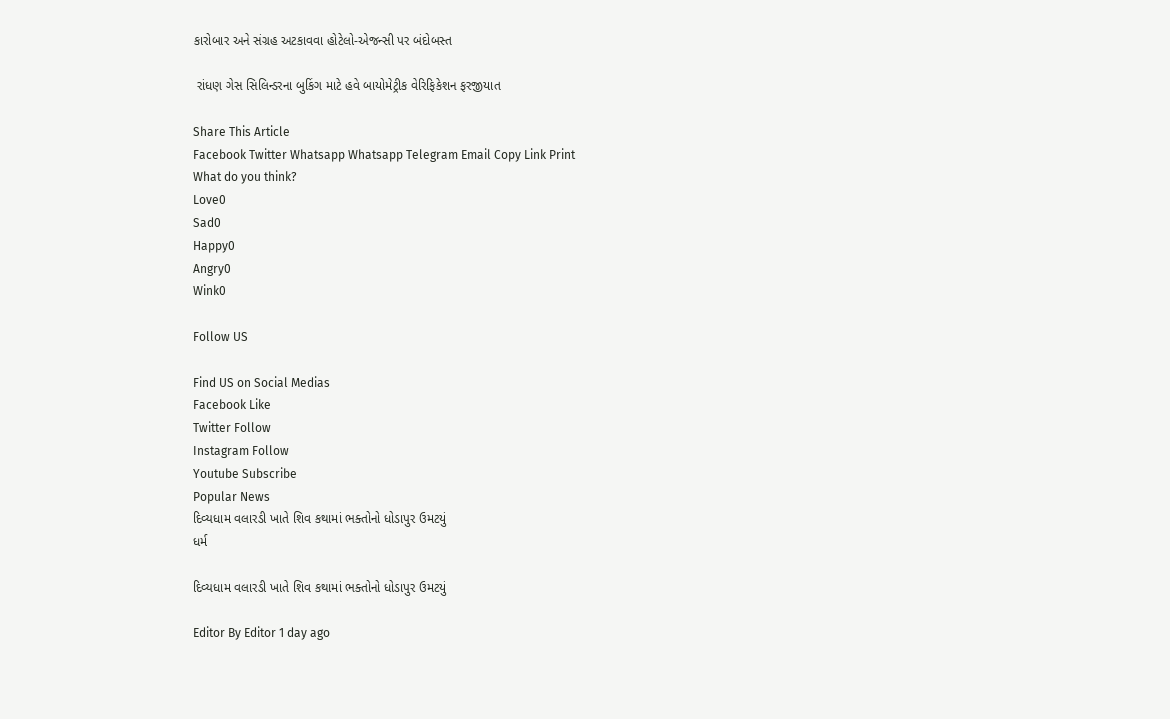કારોબાર અને સંગ્રહ અટકાવવા હોટેલો-એજન્સી પર બંદોબસ્ત

 રાંધણ ગેસ સિલિન્ડરના બુકિંગ માટે હવે બાયોમેટ્રીક વેરિફિકેશન ફરજીયાત

Share This Article
Facebook Twitter Whatsapp Whatsapp Telegram Email Copy Link Print
What do you think?
Love0
Sad0
Happy0
Angry0
Wink0

Follow US

Find US on Social Medias
Facebook Like
Twitter Follow
Instagram Follow
Youtube Subscribe
Popular News
દિવ્યધામ વલારડી ખાતે શિવ કથામાં ભક્તોનો ધોડાપુર ઉમટયું
ધર્મ

દિવ્યધામ વલારડી ખાતે શિવ કથામાં ભક્તોનો ધોડાપુર ઉમટયું

Editor By Editor 1 day ago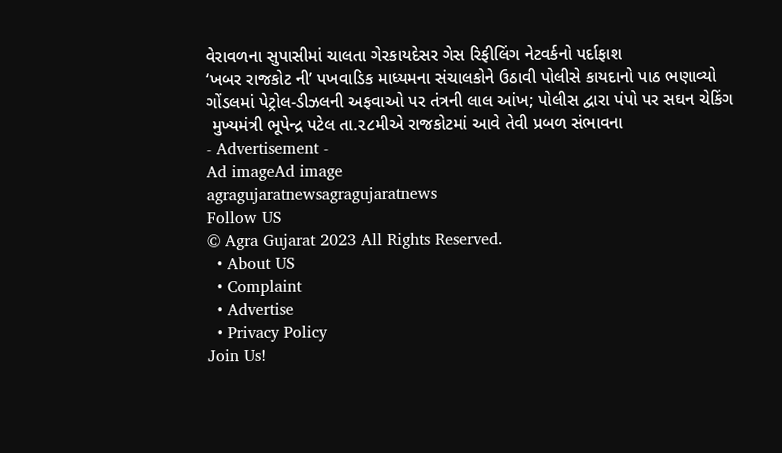વેરાવળના સુપાસીમાં ચાલતા ગેરકાયદેસર ગેસ રિફીલિંગ નેટવર્કનો પર્દાફાશ
‘ખબર રાજકોટ ની’ પખવાડિક માધ્યમના સંચાલકોને ઉઠાવી પોલીસે કાયદાનો પાઠ ભણાવ્યો
ગોંડલમાં પેટ્રોલ-ડીઝલની અફવાઓ પર તંત્રની લાલ આંખ; પોલીસ દ્વારા પંપો પર સઘન ચેકિંગ
 મુખ્યમંત્રી ભૂપેન્દ્ર પટેલ તા.૨૮મીએ રાજકોટમાં આવે તેવી પ્રબળ સંભાવના
- Advertisement -
Ad imageAd image
agragujaratnewsagragujaratnews
Follow US
© Agra Gujarat 2023 All Rights Reserved.
  • About US
  • Complaint
  • Advertise
  • Privacy Policy
Join Us!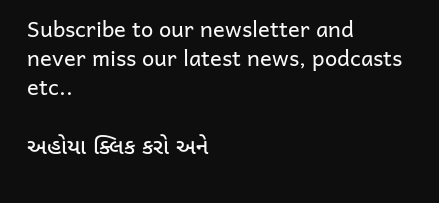Subscribe to our newsletter and never miss our latest news, podcasts etc..

અહોયા ક્લિક કરો અને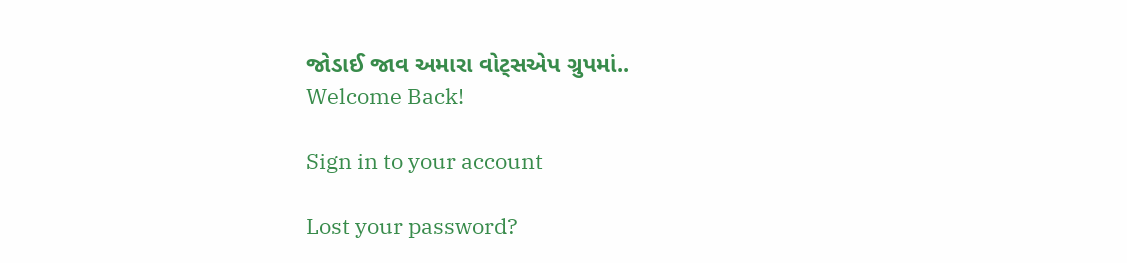જોડાઈ જાવ અમારા વોટ્સએપ ગ્રુપમાં..
Welcome Back!

Sign in to your account

Lost your password?